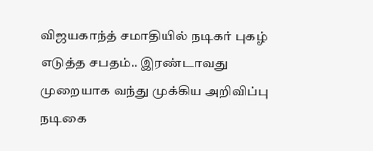விஜயகாந்த் சமாதியில் நடிகர் புகழ் எடுத்த சபதம்.. இரண்டாவது முறையாக வந்து முக்கிய அறிவிப்பு
நடிகை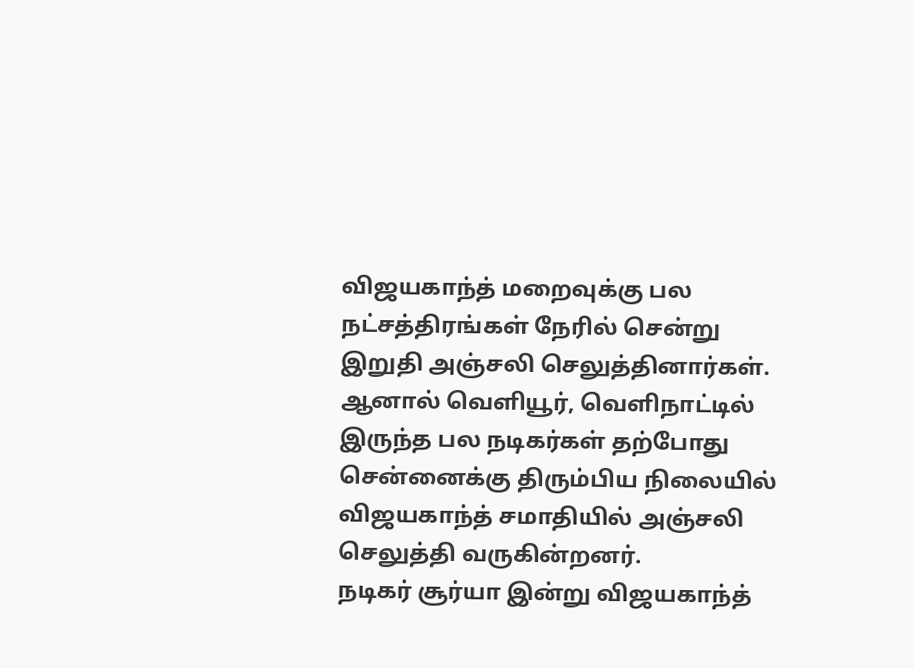விஜயகாந்த் மறைவுக்கு பல நட்சத்திரங்கள் நேரில் சென்று இறுதி அஞ்சலி செலுத்தினார்கள். ஆனால் வெளியூர், வெளிநாட்டில் இருந்த பல நடிகர்கள் தற்போது சென்னைக்கு திரும்பிய நிலையில் விஜயகாந்த் சமாதியில் அஞ்சலி செலுத்தி வருகின்றனர்.
நடிகர் சூர்யா இன்று விஜயகாந்த்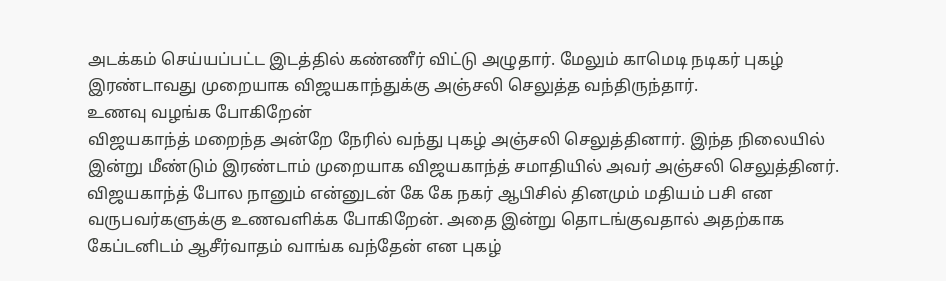அடக்கம் செய்யப்பட்ட இடத்தில் கண்ணீர் விட்டு அழுதார். மேலும் காமெடி நடிகர் புகழ் இரண்டாவது முறையாக விஜயகாந்துக்கு அஞ்சலி செலுத்த வந்திருந்தார்.
உணவு வழங்க போகிறேன்
விஜயகாந்த் மறைந்த அன்றே நேரில் வந்து புகழ் அஞ்சலி செலுத்தினார். இந்த நிலையில் இன்று மீண்டும் இரண்டாம் முறையாக விஜயகாந்த் சமாதியில் அவர் அஞ்சலி செலுத்தினர்.
விஜயகாந்த் போல நானும் என்னுடன் கே கே நகர் ஆபிசில் தினமும் மதியம் பசி என வருபவர்களுக்கு உணவளிக்க போகிறேன். அதை இன்று தொடங்குவதால் அதற்காக கேப்டனிடம் ஆசீர்வாதம் வாங்க வந்தேன் என புகழ்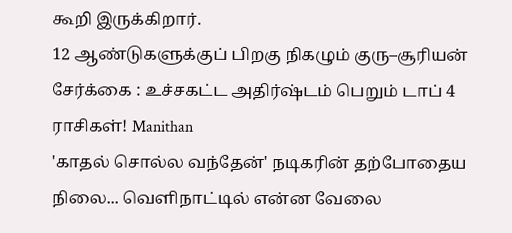கூறி இருக்கிறார்.
12 ஆண்டுகளுக்குப் பிறகு நிகழும் குரு–சூரியன் சேர்க்கை : உச்சகட்ட அதிர்ஷ்டம் பெறும் டாப் 4 ராசிகள்! Manithan
'காதல் சொல்ல வந்தேன்' நடிகரின் தற்போதைய நிலை... வெளிநாட்டில் என்ன வேலை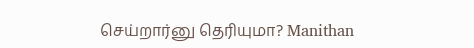செய்றார்னு தெரியுமா? Manithan